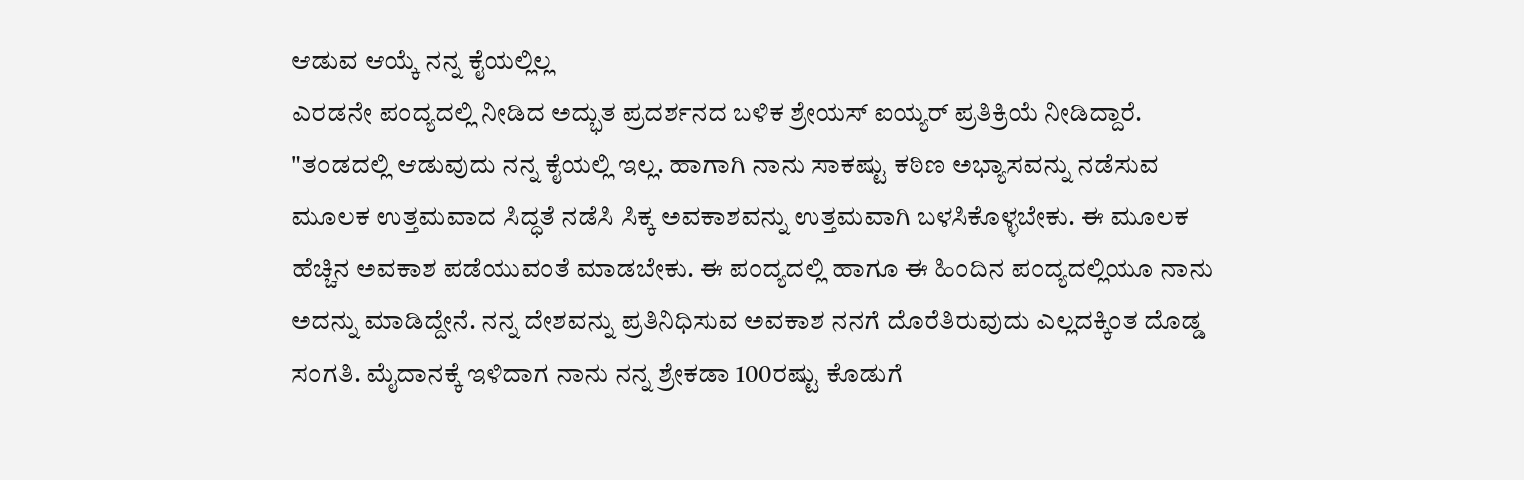ಆಡುವ ಆಯ್ಕೆ ನನ್ನ ಕೈಯಲ್ಲಿಲ್ಲ
ಎರಡನೇ ಪಂದ್ಯದಲ್ಲಿ ನೀಡಿದ ಅದ್ಭುತ ಪ್ರದರ್ಶನದ ಬಳಿಕ ಶ್ರೇಯಸ್ ಐಯ್ಯರ್ ಪ್ರತಿಕ್ರಿಯೆ ನೀಡಿದ್ದಾರೆ. "ತಂಡದಲ್ಲಿ ಆಡುವುದು ನನ್ನ ಕೈಯಲ್ಲಿ ಇಲ್ಲ. ಹಾಗಾಗಿ ನಾನು ಸಾಕಷ್ಟು ಕಠಿಣ ಅಭ್ಯಾಸವನ್ನು ನಡೆಸುವ ಮೂಲಕ ಉತ್ತಮವಾದ ಸಿದ್ಧತೆ ನಡೆಸಿ ಸಿಕ್ಕ ಅವಕಾಶವನ್ನು ಉತ್ತಮವಾಗಿ ಬಳಸಿಕೊಳ್ಳಬೇಕು. ಈ ಮೂಲಕ ಹೆಚ್ಚಿನ ಅವಕಾಶ ಪಡೆಯುವಂತೆ ಮಾಡಬೇಕು. ಈ ಪಂದ್ಯದಲ್ಲಿ ಹಾಗೂ ಈ ಹಿಂದಿನ ಪಂದ್ಯದಲ್ಲಿಯೂ ನಾನು ಅದನ್ನು ಮಾಡಿದ್ದೇನೆ. ನನ್ನ ದೇಶವನ್ನು ಪ್ರತಿನಿಧಿಸುವ ಅವಕಾಶ ನನಗೆ ದೊರೆತಿರುವುದು ಎಲ್ಲದಕ್ಕಿಂತ ದೊಡ್ಡ ಸಂಗತಿ. ಮೈದಾನಕ್ಕೆ ಇಳಿದಾಗ ನಾನು ನನ್ನ ಶ್ರೇಕಡಾ 100ರಷ್ಟು ಕೊಡುಗೆ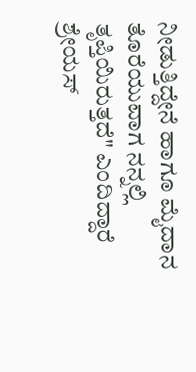ನೀಡುತ್ತಿದ್ದೇನೆ ಹಾಗೂ ಮೈದಾನ ತೊರೆಯುವಾಗ ನನ್ನಲ್ಲಿ ತೃಪ್ತಿಯಿರುತ್ತದೆ" ಎಂದಿದ್ದಾರೆ ಶ್ರೇಯಸ್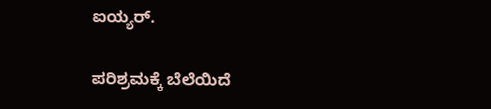ಐಯ್ಯರ್.

ಪರಿಶ್ರಮಕ್ಕೆ ಬೆಲೆಯಿದೆ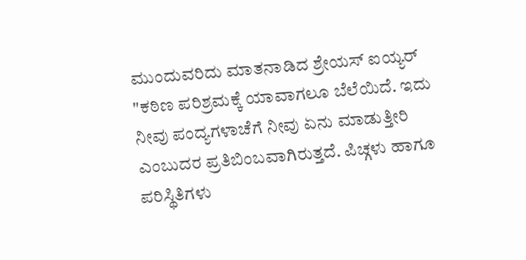ಮುಂದುವರಿದು ಮಾತನಾಡಿದ ಶ್ರೇಯಸ್ ಐಯ್ಯರ್ "ಕಠಿಣ ಪರಿಶ್ರಮಕ್ಕೆ ಯಾವಾಗಲೂ ಬೆಲೆಯಿದೆ. ಇದು ನೀವು ಪಂದ್ಯಗಳಾಚೆಗೆ ನೀವು ಏನು ಮಾಡುತ್ತೀರಿ ಎಂಬುದರ ಪ್ರತಿಬಿಂಬವಾಗಿರುತ್ತದೆ. ಪಿಚ್ಗಳು ಹಾಗೂ ಪರಿಸ್ಥಿತಿಗಳು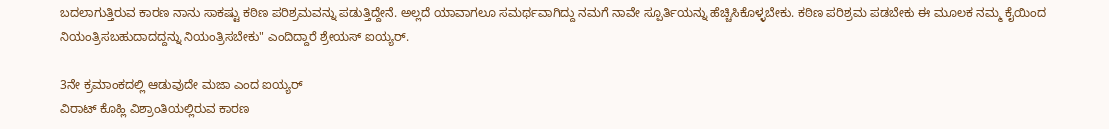ಬದಲಾಗುತ್ತಿರುವ ಕಾರಣ ನಾನು ಸಾಕಷ್ಟು ಕಠಿಣ ಪರಿಶ್ರಮವನ್ನು ಪಡುತ್ತಿದ್ದೇನೆ. ಅಲ್ಲದೆ ಯಾವಾಗಲೂ ಸಮರ್ಥವಾಗಿದ್ದು ನಮಗೆ ನಾವೇ ಸ್ಪೂರ್ತಿಯನ್ನು ಹೆಚ್ಚಿಸಿಕೊಳ್ಳಬೇಕು. ಕಠಿಣ ಪರಿಶ್ರಮ ಪಡಬೇಕು ಈ ಮೂಲಕ ನಮ್ಮ ಕೈಯಿಂದ ನಿಯಂತ್ರಿಸಬಹುದಾದದ್ದನ್ನು ನಿಯಂತ್ರಿಸಬೇಕು" ಎಂದಿದ್ದಾರೆ ಶ್ರೇಯಸ್ ಐಯ್ಯರ್.

3ನೇ ಕ್ರಮಾಂಕದಲ್ಲಿ ಆಡುವುದೇ ಮಜಾ ಎಂದ ಐಯ್ಯರ್
ವಿರಾಟ್ ಕೊಹ್ಲಿ ವಿಶ್ರಾಂತಿಯಲ್ಲಿರುವ ಕಾರಣ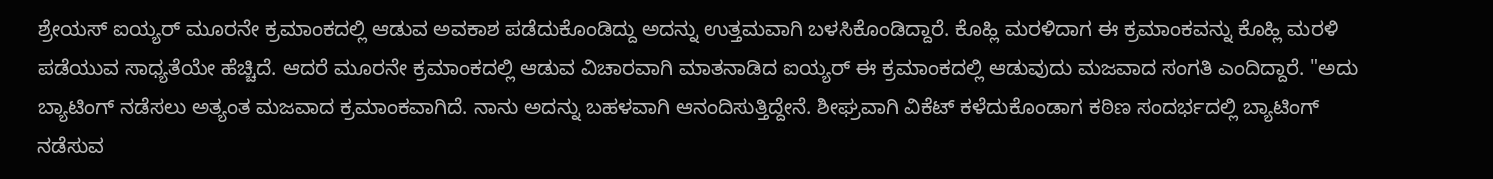ಶ್ರೇಯಸ್ ಐಯ್ಯರ್ ಮೂರನೇ ಕ್ರಮಾಂಕದಲ್ಲಿ ಆಡುವ ಅವಕಾಶ ಪಡೆದುಕೊಂಡಿದ್ದು ಅದನ್ನು ಉತ್ತಮವಾಗಿ ಬಳಸಿಕೊಂಡಿದ್ದಾರೆ. ಕೊಹ್ಲಿ ಮರಳಿದಾಗ ಈ ಕ್ರಮಾಂಕವನ್ನು ಕೊಹ್ಲಿ ಮರಳಿ ಪಡೆಯುವ ಸಾಧ್ಯತೆಯೇ ಹೆಚ್ಚಿದೆ. ಆದರೆ ಮೂರನೇ ಕ್ರಮಾಂಕದಲ್ಲಿ ಆಡುವ ವಿಚಾರವಾಗಿ ಮಾತನಾಡಿದ ಐಯ್ಯರ್ ಈ ಕ್ರಮಾಂಕದಲ್ಲಿ ಆಡುವುದು ಮಜವಾದ ಸಂಗತಿ ಎಂದಿದ್ದಾರೆ. "ಅದು ಬ್ಯಾಟಿಂಗ್ ನಡೆಸಲು ಅತ್ಯಂತ ಮಜವಾದ ಕ್ರಮಾಂಕವಾಗಿದೆ. ನಾನು ಅದನ್ನು ಬಹಳವಾಗಿ ಆನಂದಿಸುತ್ತಿದ್ದೇನೆ. ಶೀಘ್ರವಾಗಿ ವಿಕೆಟ್ ಕಳೆದುಕೊಂಡಾಗ ಕಠಿಣ ಸಂದರ್ಭದಲ್ಲಿ ಬ್ಯಾಟಿಂಗ್ ನಡೆಸುವ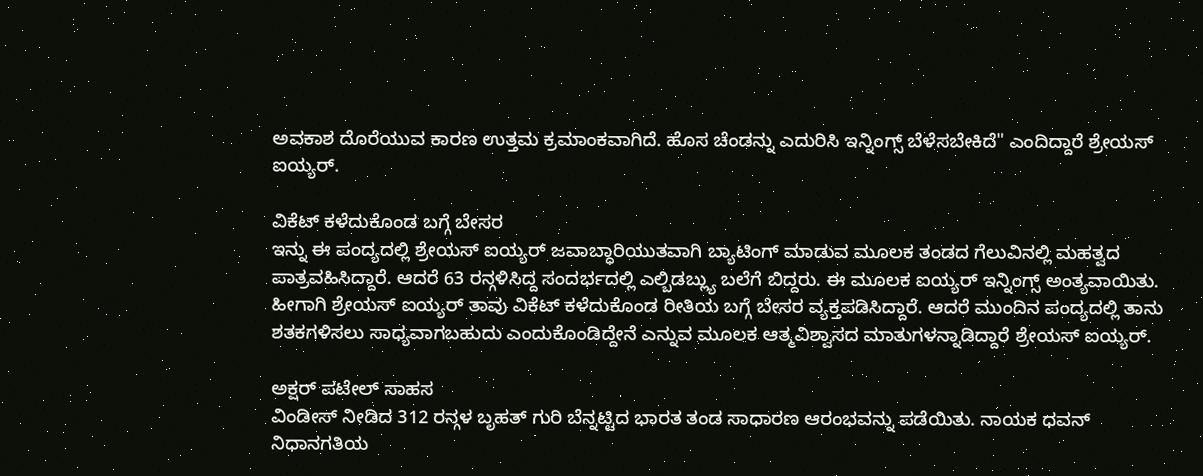ಅವಕಾಶ ದೊರೆಯುವ ಕಾರಣ ಉತ್ತಮ ಕ್ರಮಾಂಕವಾಗಿದೆ. ಹೊಸ ಚೆಂಡನ್ನು ಎದುರಿಸಿ ಇನ್ನಿಂಗ್ಸ್ ಬೆಳೆಸಬೇಕಿದೆ" ಎಂದಿದ್ದಾರೆ ಶ್ರೇಯಸ್ ಐಯ್ಯರ್.

ವಿಕೆಟ್ ಕಳೆದುಕೊಂಡ ಬಗ್ಗೆ ಬೇಸರ
ಇನ್ನು ಈ ಪಂದ್ಯದಲ್ಲಿ ಶ್ರೇಯಸ್ ಐಯ್ಯರ್ ಜವಾಬ್ಧಾರಿಯುತವಾಗಿ ಬ್ಯಾಟಿಂಗ್ ಮಾಡುವ ಮೂಲಕ ತಂಡದ ಗೆಲುವಿನಲ್ಲಿ ಮಹತ್ವದ ಪಾತ್ರವಹಿಸಿದ್ದಾರೆ. ಆದರೆ 63 ರನ್ಗಳಿಸಿದ್ದ ಸಂದರ್ಭದಲ್ಲಿ ಎಲ್ಬಿಡಬ್ಲ್ಯು ಬಲೆಗೆ ಬಿದ್ದರು. ಈ ಮೂಲಕ ಐಯ್ಯರ್ ಇನ್ನಿಂಗ್ಸ್ ಅಂತ್ಯವಾಯಿತು. ಹೀಗಾಗಿ ಶ್ರೇಯಸ್ ಐಯ್ಯರ್ ತಾವು ವಿಕೆಟ್ ಕಳೆದುಕೊಂಡ ರೀತಿಯ ಬಗ್ಗೆ ಬೇಸರ ವ್ಯಕ್ತಪಡಿಸಿದ್ದಾರೆ. ಆದರೆ ಮುಂದಿನ ಪಂದ್ಯದಲ್ಲಿ ತಾನು ಶತಕಗಳಿಸಲು ಸಾಧ್ಯವಾಗಬಹುದು ಎಂದುಕೊಂಡಿದ್ದೇನೆ ಎನ್ನುವ ಮೂಲಕ ಆತ್ಮವಿಶ್ವಾಸದ ಮಾತುಗಳನ್ನಾಡಿದ್ದಾರೆ ಶ್ರೇಯಸ್ ಐಯ್ಯರ್.

ಅಕ್ಷರ್ ಪಟೇಲ್ ಸಾಹಸ
ವಿಂಡೀಸ್ ನೀಡಿದ 312 ರನ್ಗಳ ಬೃಹತ್ ಗುರಿ ಬೆನ್ನಟ್ಟಿದ ಭಾರತ ತಂಡ ಸಾಧಾರಣ ಆರಂಭವನ್ನು ಪಡೆಯಿತು. ನಾಯಕ ಧವನ್ ನಿಧಾನಗತಿಯ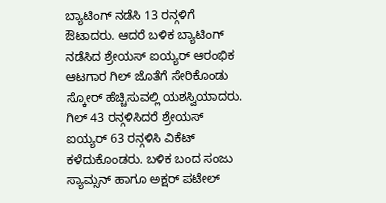ಬ್ಯಾಟಿಂಗ್ ನಡೆಸಿ 13 ರನ್ಗಳಿಗೆ ಔಟಾದರು. ಆದರೆ ಬಳಿಕ ಬ್ಯಾಟಿಂಗ್ ನಡೆಸಿದ ಶ್ರೇಯಸ್ ಐಯ್ಯರ್ ಆರಂಭಿಕ ಆಟಗಾರ ಗಿಲ್ ಜೊತೆಗೆ ಸೇರಿಕೊಂಡು ಸ್ಕೋರ್ ಹೆಚ್ಚಿಸುವಲ್ಲಿ ಯಶಸ್ವಿಯಾದರು. ಗಿಲ್ 43 ರನ್ಗಳಿಸಿದರೆ ಶ್ರೇಯಸ್ ಐಯ್ಯರ್ 63 ರನ್ಗಳಿಸಿ ವಿಕೆಟ್ ಕಳೆದುಕೊಂಡರು. ಬಳಿಕ ಬಂದ ಸಂಜು ಸ್ಯಾಮ್ಸನ್ ಹಾಗೂ ಅಕ್ಷರ್ ಪಟೇಲ್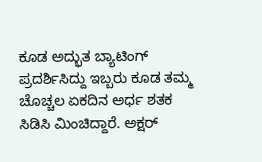ಕೂಡ ಅದ್ಭುತ ಬ್ಯಾಟಿಂಗ್ ಪ್ರದರ್ಶಿಸಿದ್ದು ಇಬ್ಬರು ಕೂಡ ತಮ್ಮ ಚೊಚ್ಚಲ ಏಕದಿನ ಅರ್ಧ ಶತಕ ಸಿಡಿಸಿ ಮಿಂಚಿದ್ದಾರೆ. ಅಕ್ಷರ್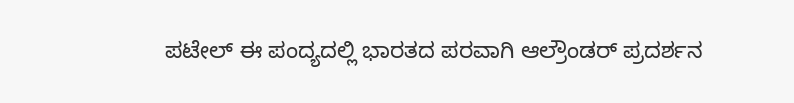ಪಟೇಲ್ ಈ ಪಂದ್ಯದಲ್ಲಿ ಭಾರತದ ಪರವಾಗಿ ಆಲ್ರೌಂಡರ್ ಪ್ರದರ್ಶನ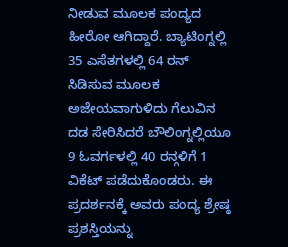ನೀಡುವ ಮೂಲಕ ಪಂದ್ಯದ ಹೀರೋ ಆಗಿದ್ದಾರೆ. ಬ್ಯಾಟಿಂಗ್ನಲ್ಲಿ 35 ಎಸೆತಗಳಲ್ಲಿ 64 ರನ್ ಸಿಡಿಸುವ ಮೂಲಕ ಅಜೇಯವಾಗುಳಿದು ಗೆಲುವಿನ ದಡ ಸೇರಿಸಿದರೆ ಬೌಲಿಂಗ್ನಲ್ಲಿಯೂ 9 ಓವರ್ಗಳಲ್ಲಿ 40 ರನ್ಗಳಿಗೆ 1 ವಿಕೆಟ್ ಪಡೆದುಕೊಂಡರು. ಈ ಪ್ರದರ್ಶನಕ್ಕೆ ಅವರು ಪಂದ್ಯ ಶ್ರೇಷ್ಠ ಪ್ರಶಸ್ತಿಯನ್ನು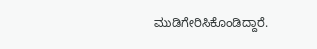ಮುಡಿಗೇರಿಸಿಕೊಂಡಿದ್ದಾರೆ.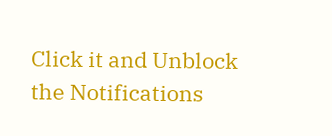Click it and Unblock the Notifications